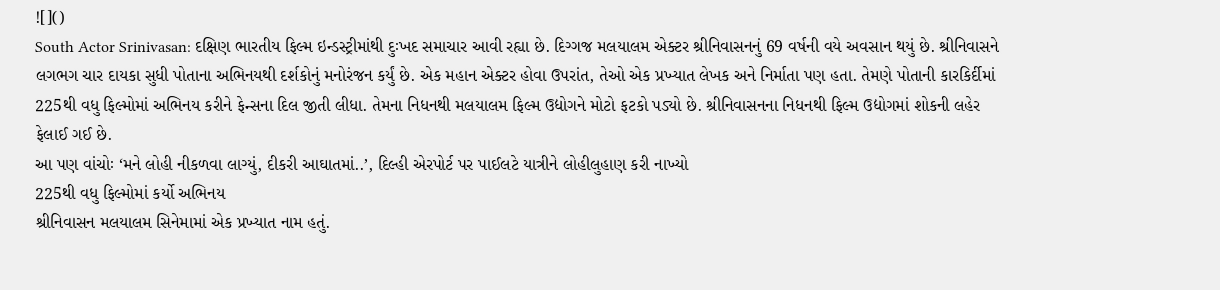![]()
South Actor Srinivasan: દક્ષિણ ભારતીય ફિલ્મ ઇન્ડસ્ટ્રીમાંથી દુઃખદ સમાચાર આવી રહ્યા છે. દિગ્ગજ મલયાલમ એક્ટર શ્રીનિવાસનનું 69 વર્ષની વયે અવસાન થયું છે. શ્રીનિવાસને લગભગ ચાર દાયકા સુધી પોતાના અભિનયથી દર્શકોનું મનોરંજન કર્યું છે. એક મહાન એક્ટર હોવા ઉપરાંત, તેઓ એક પ્રખ્યાત લેખક અને નિર્માતા પણ હતા. તેમણે પોતાની કારકિર્દીમાં 225થી વધુ ફિલ્મોમાં અભિનય કરીને ફેન્સના દિલ જીતી લીધા. તેમના નિધનથી મલયાલમ ફિલ્મ ઉદ્યોગને મોટો ફટકો પડ્યો છે. શ્રીનિવાસનના નિધનથી ફિલ્મ ઉદ્યોગમાં શોકની લહેર ફેલાઈ ગઈ છે.
આ પણ વાંચોઃ ‘મને લોહી નીકળવા લાગ્યું, દીકરી આઘાતમાં..’, દિલ્હી એરપોર્ટ પર પાઈલટે યાત્રીને લોહીલુહાણ કરી નાખ્યો
225થી વધુ ફિલ્મોમાં કર્યો અભિનય
શ્રીનિવાસન મલયાલમ સિનેમામાં એક પ્રખ્યાત નામ હતું.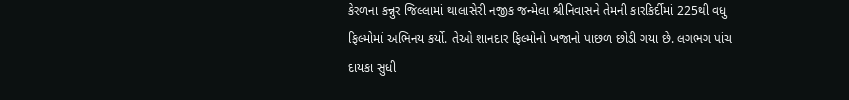કેરળના કન્નુર જિલ્લામાં થાલાસેરી નજીક જન્મેલા શ્રીનિવાસને તેમની કારકિર્દીમાં 225થી વધુ ફિલ્મોમાં અભિનય કર્યો. તેઓ શાનદાર ફિલ્મોનો ખજાનો પાછળ છોડી ગયા છે. લગભગ પાંચ દાયકા સુધી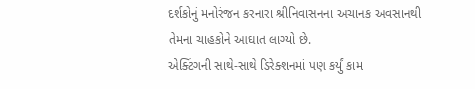દર્શકોનું મનોરંજન કરનારા શ્રીનિવાસનના અચાનક અવસાનથી તેમના ચાહકોને આઘાત લાગ્યો છે.
એક્ટિંગની સાથે-સાથે ડિરેક્શનમાં પણ કર્યું કામ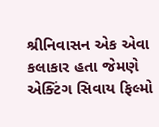શ્રીનિવાસન એક એવા કલાકાર હતા જેમણે એક્ટિંગ સિવાય ફિલ્મો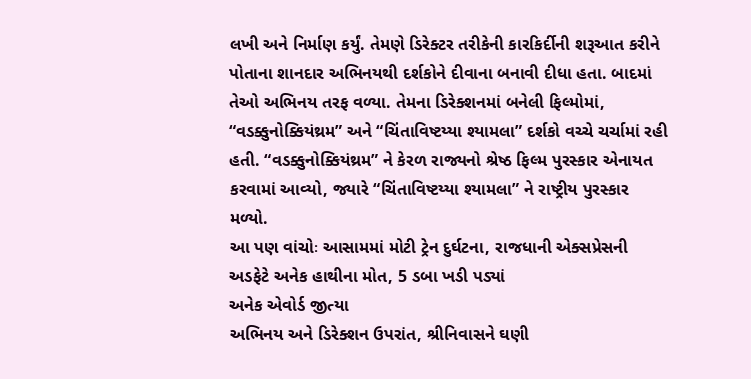લખી અને નિર્માણ કર્યું. તેમણે ડિરેક્ટર તરીકેની કારકિર્દીની શરૂઆત કરીને પોતાના શાનદાર અભિનયથી દર્શકોને દીવાના બનાવી દીધા હતા. બાદમાં તેઓ અભિનય તરફ વળ્યા. તેમના ડિરેક્શનમાં બનેલી ફિલ્મોમાં, “વડક્કુનોક્કિયંથ્રમ” અને “ચિંતાવિષ્ટય્યા શ્યામલા” દર્શકો વચ્ચે ચર્ચામાં રહી હતી. “વડક્કુનોક્કિયંથ્રમ” ને કેરળ રાજ્યનો શ્રેષ્ઠ ફિલ્મ પુરસ્કાર એનાયત કરવામાં આવ્યો, જ્યારે “ચિંતાવિષ્ટય્યા શ્યામલા” ને રાષ્ટ્રીય પુરસ્કાર મળ્યો.
આ પણ વાંચોઃ આસામમાં મોટી ટ્રેન દુર્ઘટના, રાજધાની એક્સપ્રેસની અડફેટે અનેક હાથીના મોત, 5 ડબા ખડી પડ્યાં
અનેક એવોર્ડ જીત્યા
અભિનય અને ડિરેક્શન ઉપરાંત, શ્રીનિવાસને ઘણી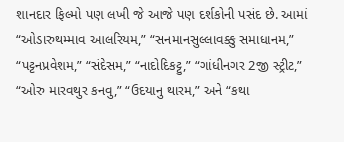શાનદાર ફિલ્મો પણ લખી જે આજે પણ દર્શકોની પસંદ છે. આમાં “ઓડારુથમ્માવ આલરિયમ,” “સનમાનસુલ્લાવક્કુ સમાધાનમ,” “પટ્ટનપ્રવેશમ,” “સંદેસમ,” “નાદોદિકટ્ટુ,” “ગાંધીનગર 2જી સ્ટ્રીટ,” “ઓરુ મારવથુર કનવુ,” “ઉદયાનુ થારમ,” અને “કથા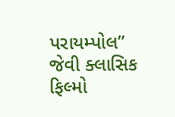પરાયમ્પોલ” જેવી ક્લાસિક ફિલ્મો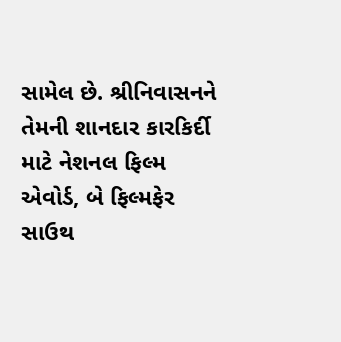સામેલ છે. શ્રીનિવાસનને તેમની શાનદાર કારકિર્દી માટે નેશનલ ફિલ્મ એવોર્ડ, બે ફિલ્મફેર સાઉથ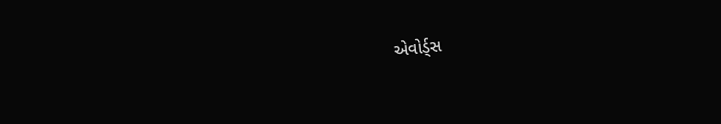એવોર્ડ્સ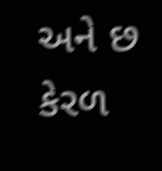અને છ કેરળ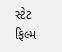સ્ટેટ ફિલ્મ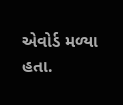એવોર્ડ મળ્યા હતા.